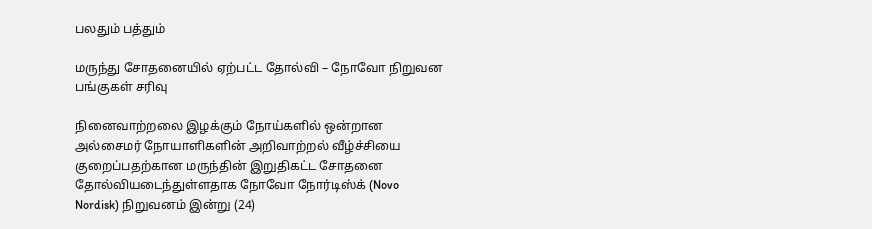பலதும் பத்தும்

மருந்து சோதனையில் ஏற்பட்ட தோல்வி – நோவோ நிறுவன பங்குகள் சரிவு

நினைவாற்றலை இழக்கும் நோய்களில் ஒன்றான அல்சைமர் நோயாளிகளின் அறிவாற்றல் வீழ்ச்சியை குறைப்பதற்கான மருந்தின் இறுதிகட்ட சோதனை தோல்வியடைந்துள்ளதாக நோவோ நோர்டிஸ்க் (Novo Nordisk) நிறுவனம் இன்று (24)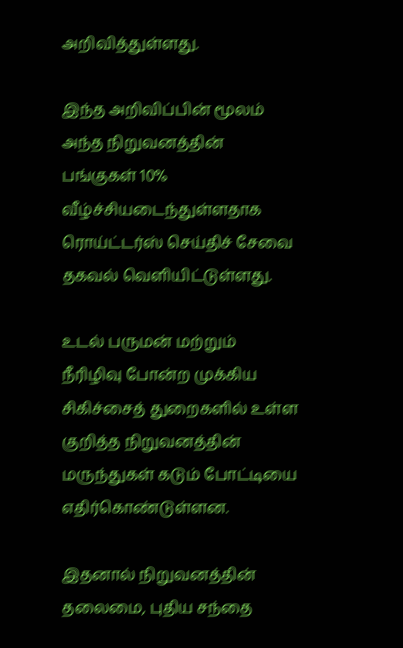அறிவித்துள்ளது.

இந்த அறிவிப்பின் மூலம் அந்த நிறுவனத்தின் பங்குகள் 10% வீழ்ச்சியடைந்துள்ளதாக ரொய்ட்டர்ஸ் செய்திச் சேவை தகவல் வௌியிட்டுள்ளது.

உடல் பருமன் மற்றும் நீரிழிவு போன்ற முக்கிய சிகிச்சைத் துறைகளில் உள்ள குறித்த நிறுவனத்தின் மருந்துகள் கடும் போட்டியை எதிர்கொண்டுள்ளன.

இதனால் நிறுவனத்தின் தலைமை, புதிய சந்தை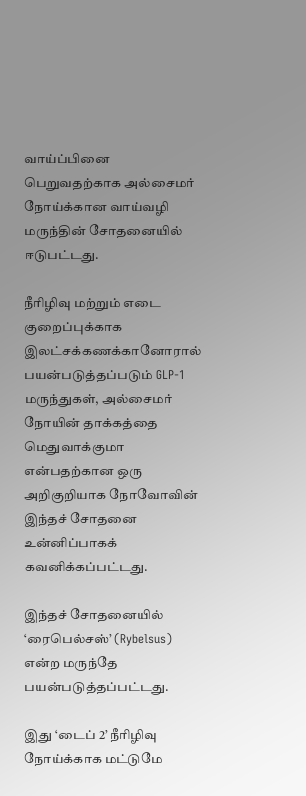வாய்ப்பினை பெறுவதற்காக அல்சைமர் நோய்க்கான வாய்வழி மருந்தின் சோதனையில் ஈடுபட்டது.

நீரிழிவு மற்றும் எடை குறைப்புக்காக இலட்சக்கணக்கானோரால் பயன்படுத்தப்படும் GLP-1 மருந்துகள், அல்சைமர் நோயின் தாக்கத்தை மெதுவாக்குமா என்பதற்கான ஒரு அறிகுறியாக நோவோவின் இந்தச் சோதனை உன்னிப்பாகக் கவனிக்கப்பட்டது.

இந்தச் சோதனையில் ‘ரைபெல்சஸ்’ (Rybelsus) என்ற மருந்தே பயன்படுத்தப்பட்டது.

இது ‘டைப் 2’ நீரிழிவு நோய்க்காக மட்டுமே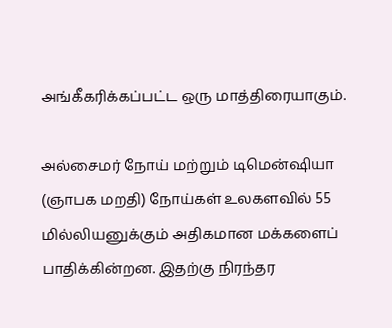அங்கீகரிக்கப்பட்ட ஒரு மாத்திரையாகும்.

அல்சைமர் நோய் மற்றும் டிமென்ஷியா (ஞாபக மறதி) நோய்கள் உலகளவில் 55 மில்லியனுக்கும் அதிகமான மக்களைப் பாதிக்கின்றன. இதற்கு நிரந்தர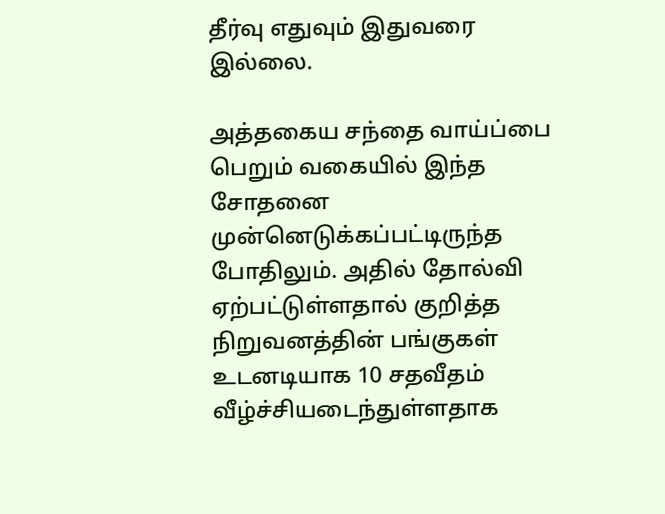தீர்வு எதுவும் இதுவரை இல்லை.

அத்தகைய சந்தை வாய்ப்பை பெறும் வகையில் இந்த சோதனை முன்னெடுக்கப்பட்டிருந்த போதிலும். அதில் தோல்வி ஏற்பட்டுள்ளதால் குறித்த நிறுவனத்தின் பங்குகள் உடனடியாக 10 சதவீதம் வீழ்ச்சியடைந்துள்ளதாக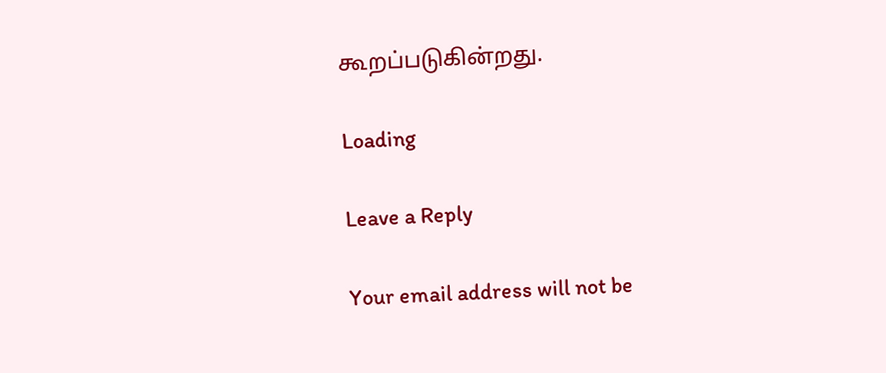கூறப்படுகின்றது.

Loading

Leave a Reply

Your email address will not be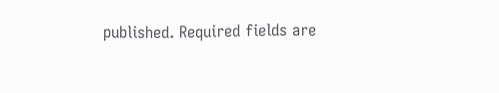published. Required fields are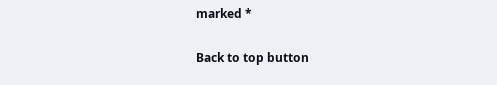marked *

Back to top button